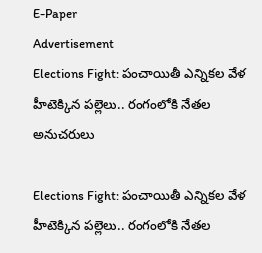E-Paper
Advertisement
Elections Fight: పంచాయితీ ఎన్నికల వేళ హీటెక్కిన పల్లెలు.. రంగంలోకి నేతల అనుచరులు

Elections Fight: పంచాయితీ ఎన్నికల వేళ హీటెక్కిన పల్లెలు.. రంగంలోకి నేతల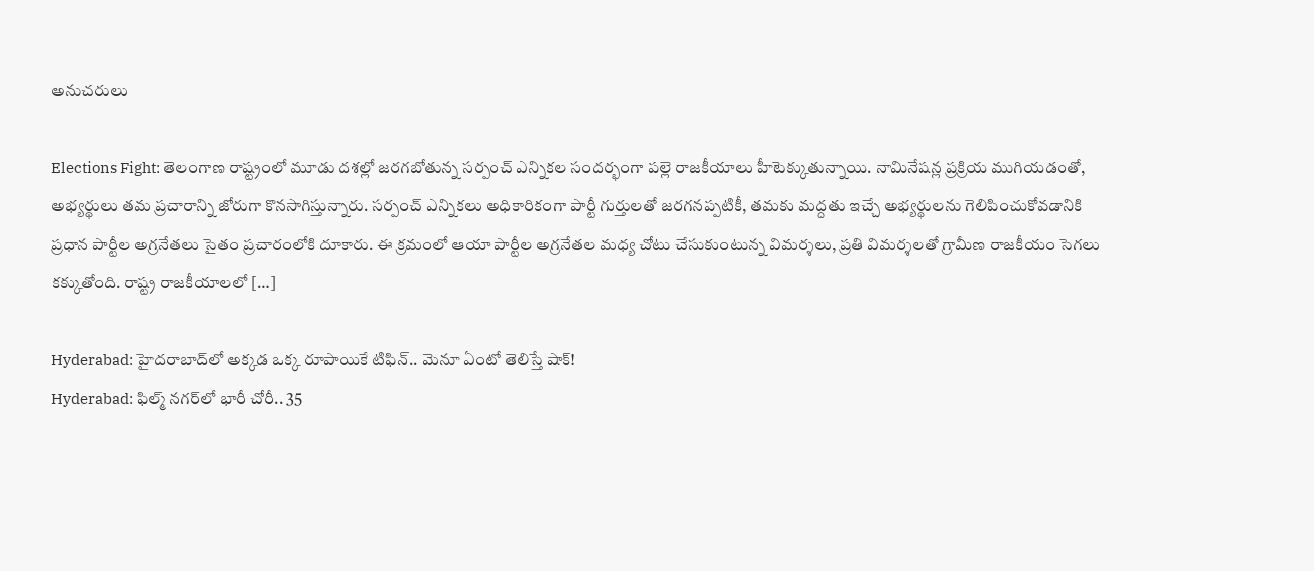అనుచరులు

Elections Fight: తెలంగాణ రాష్ట్రంలో మూడు దశల్లో జరగబోతున్న సర్పంచ్ ఎన్నికల సందర్భంగా పల్లె రాజకీయాలు హీటెక్కుతున్నాయి. నామినేషన్ల ప్రక్రియ ముగియడంతో, అభ్యర్థులు తమ ప్రచారాన్ని జోరుగా కొనసాగిస్తున్నారు. సర్పంచ్ ఎన్నికలు అధికారికంగా పార్టీ గుర్తులతో జరగనప్పటికీ, తమకు మద్దతు ఇచ్చే అభ్యర్థులను గెలిపించుకోవడానికి ప్రధాన పార్టీల అగ్రనేతలు సైతం ప్రచారంలోకి దూకారు. ఈ క్రమంలో ఆయా పార్టీల అగ్రనేతల మధ్య చోటు చేసుకుంటున్న విమర్శలు, ప్రతి విమర్శలతో గ్రామీణ రాజకీయం సెగలు కక్కుతోంది. రాష్ట్ర రాజకీయాలలో […]

Hyderabad: హైదరాబాద్‌లో అక్కడ ఒక్క రూపాయికే టిఫిన్.. మెనూ ఏంటో తెలిస్తే షాక్!
Hyderabad: ఫిల్మ్ నగర్‌లో భారీ చోరీ.. 35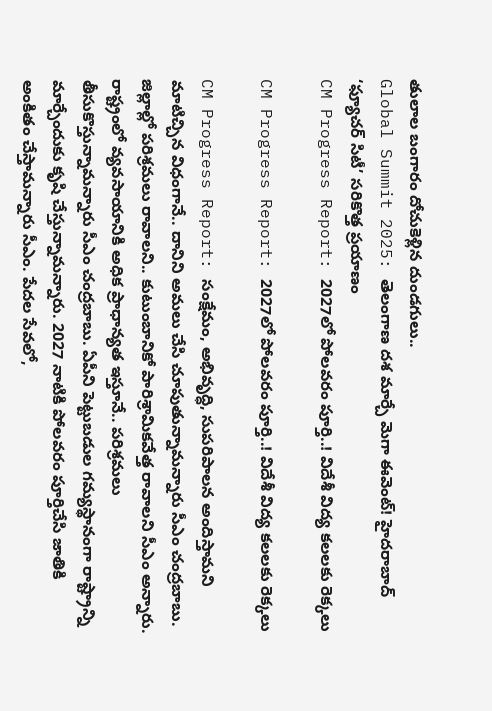తులాల బంగారం దోచుకెళ్లిన దుండగులు..
Global Summit 2025: తెలంగాణ దశ మార్చే మెగా ఈవెంట్! హైదరాబాద్ ‘ఫ్యూచర్ సిటీ’ సరికొత్త ప్రయాణం
CM Progress Report: 2027లో పోలవరం పూర్తి..! విదేశీ విద్య కలలకు రెక్కలు

CM Progress Report: 2027లో పోలవరం పూర్తి..! విదేశీ విద్య కలలకు రెక్కలు

CM Progress Report: సంక్షేమం, అభివృద్ధి, సుపరిపాలన అందిస్తామని మాటిచ్చిన విధంగానే.. దానిని అమలు చేసి చూపుతున్నామన్నారు సీఎం చంద్రబాబు. జిల్లాల్లో పరిశ్రమలు రావాలని.. కుటుంబానికో పారిశ్రామికవేత్త రావాలని సీఎం అన్నారు. రాష్ట్రంలో వ్యవసాయానికి అధిక ప్రాధాన్యత ఇస్తూనే.. పరిశ్రమలు తీసుకొస్తున్నామన్నారు సీఎం చంద్రబాబు. ఏపీని పెట్టుబడుల గమ్యస్థానంగా రాష్ట్రాన్ని మార్చేందుకు కృషి చేస్తున్నామన్నారు. 2027 నాటికి పోలవరం పూర్తిచేసి జాతికి అంకితం చేస్తామన్నారు సీఎం. పేదల సేవలో,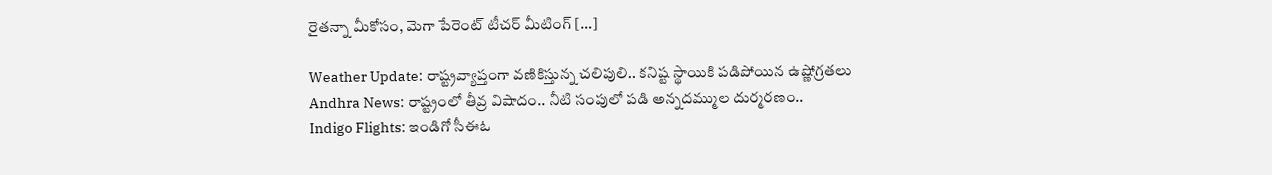రైతన్నా మీకోసం, మెగా పేరెంట్ టీచర్ మీటింగ్ […]

Weather Update: రాష్ట్రవ్యాప్తంగా వణికిస్తున్న చలిపులి.. కనిష్ట స్థాయికి పడిపోయిన ఉష్ణోగ్రతలు
Andhra News: రాష్ట్రంలో తీవ్ర విషాదం.. నీటి సంపులో పడి అన్నదమ్ముల దుర్మరణం..
Indigo Flights: ఇండిగో సీఈఓ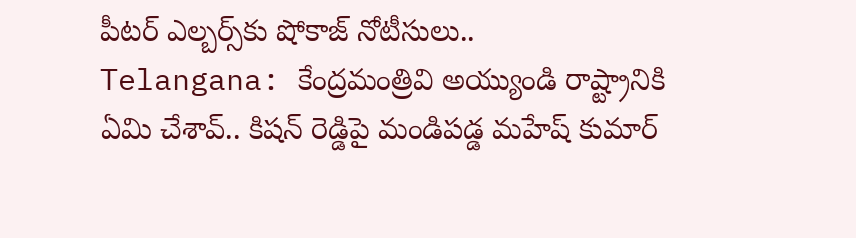పీటర్ ఎల్బర్స్‌కు షోకాజ్ నోటీసులు..
Telangana: కేంద్రమంత్రివి అయ్యుండి రాష్ట్రానికి ఏమి చేశావ్.. కిషన్ రెడ్డిపై మండిపడ్డ మహేష్ కుమార్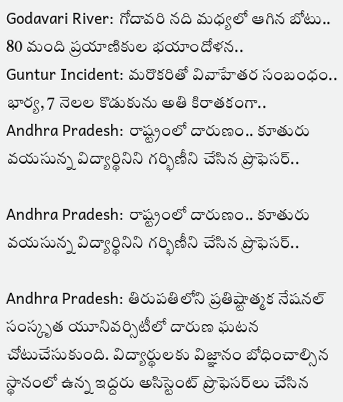Godavari River: గోదావరి నది మధ్యలో ఆగిన బోటు.. 80 మంది ప్రయాణికుల భయాందోళన..
Guntur Incident: మరొకరితో వివాహేతర సంబంధం.. భార్య, 7 నెలల కొడుకును అతి కిరాతకంగా..
Andhra Pradesh: రాష్ట్రంలో దారుణం.. కూతురు వయసున్న విద్యార్థినిని గర్భిణీని చేసిన ప్రొఫెసర్..

Andhra Pradesh: రాష్ట్రంలో దారుణం.. కూతురు వయసున్న విద్యార్థినిని గర్భిణీని చేసిన ప్రొఫెసర్..

Andhra Pradesh: తిరుపతిలోని ప్రతిష్టాత్మక నేషనల్ సంస్కృత యూనివర్సిటీలో దారుణ ఘటన చోటుచేసుకుంది. విద్యార్థులకు విజ్ఞానం బోధించాల్సిన స్థానంలో ఉన్న ఇద్దరు అసిస్టెంట్ ప్రొఫెసర్‌లు చేసిన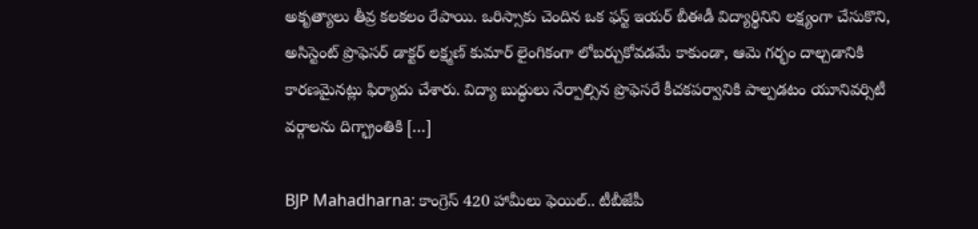అకృత్యాలు తీవ్ర కలకలం రేపాయి. ఒరిస్సాకు చెందిన ఒక ఫస్ట్‌ ఇయర్ బీఈడీ విద్యార్థినిని లక్ష్యంగా చేసుకొని, అసిస్టెంట్ ప్రొఫెసర్ డాక్టర్ లక్ష్మణ్ కుమార్ లైంగికంగా లోబర్చుకోవడమే కాకుండా, ఆమె గర్భం దాల్చడానికి కారణమైనట్లు ఫిర్యాదు చేశారు. విద్యా బుద్ధులు నేర్పాల్సిన ప్రొఫెసరే కీచకపర్వానికి పాల్పడటం యూనివర్సిటీ వర్గాలను దిగ్భ్రాంతికి […]

BJP Mahadharna: కాంగ్రెస్ 420 హామీలు ఫెయిల్.. టీబీజేపీ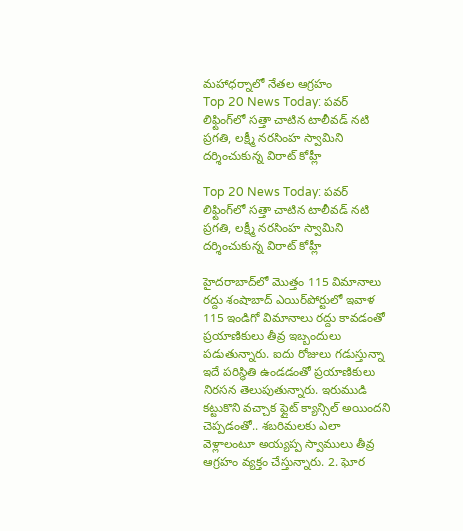మహాధర్నాలో నేతల ఆగ్రహం
Top 20 News Today: పవర్ లిఫ్టింగ్‌లో సత్తా చాటిన టాలీవడ్ నటి ప్రగతి, లక్ష్మీ నరసింహ స్వామిని దర్శించుకున్న విరాట్ కోహ్లీ

Top 20 News Today: పవర్ లిఫ్టింగ్‌లో సత్తా చాటిన టాలీవడ్ నటి ప్రగతి, లక్ష్మీ నరసింహ స్వామిని దర్శించుకున్న విరాట్ కోహ్లీ

హైదరాబాద్‌లో మొత్తం 115 విమానాలు రద్దు శంషాబాద్ ఎయిర్‌పోర్టులో ఇవాళ 115 ఇండిగో విమానాలు రద్దు కావడంతో ప్రయాణికులు తీవ్ర ఇబ్బందులు పడుతున్నారు. ఐదు రోజులు గడుస్తున్నా ఇదే పరిస్థితి ఉండడంతో ప్రయాణికులు నిరసన తెలుపుతున్నారు. ఇరుముడి కట్టుకొని వచ్చాక ఫ్లైట్ క్యాన్సిల్ అయిందని చెప్పడంతో.. శబరిమలకు ఎలా వెళ్లాలంటూ అయ్యప్ప స్వాములు తీవ్ర ఆగ్రహం వ్యక్తం చేస్తున్నారు. 2. ఘోర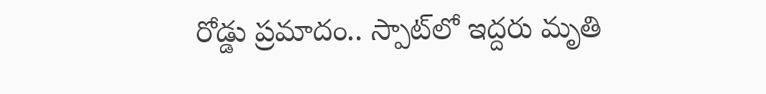రోడ్డు ప్రమాదం.. స్పాట్‌లో ఇద్దరు మృతి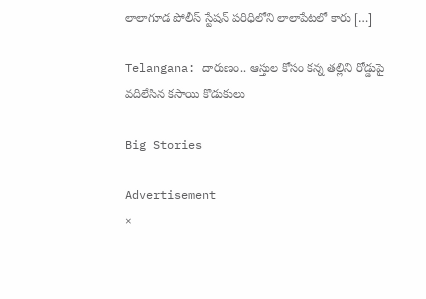లాలాగూడ పోలీస్ స్టేషన్ పరిధిలోని లాలాపేటలో కారు […]

Telangana: దారుణం.. ఆస్తుల కోసం కన్న తల్లిని రోడ్డుపై వదిలేసిన కసాయి కొడుకులు

Big Stories

Advertisement
×